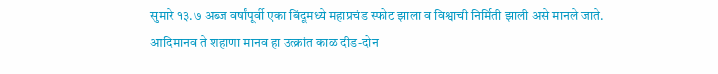सुमारे १३.७ अब्ज वर्षांपूर्वी एका बिंदूमध्ये महाप्रचंड स्फोट झाला व विश्वाची निर्मिती झाली असे मानले जाते. आदिमानव ते शहाणा मानव हा उत्क्रांत काळ दीड-दोन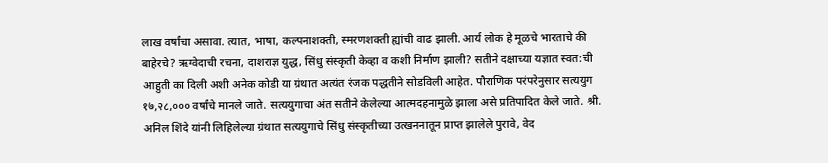लाख वर्षांचा असावा. त्यात, भाषा, कल्पनाशक्ती, स्मरणशक्ती ह्यांची वाढ झाली. आर्य लोक हे मूळचे भारताचे की बाहेरचे? ऋग्वेदाची रचना, दाशराज्ञ युद्ध, सिंधु संस्कृती केव्हा व कशी निर्माण झाली? सतीने दक्षाच्या यज्ञात स्वत:ची आहुती का दिली अशी अनेक कोडी या ग्रंथात अत्यंत रंजक पद्धतीने सोडविली आहेत. पौराणिक परंपरेनुसार सत्ययुग १७,२८,००० वर्षांचे मानले जाते. सत्ययुगाचा अंत सतीने केलेल्या आत्मदहनामुळे झाला असे प्रतिपादित केले जाते. श्री. अनिल शिंदे यांनी लिहिलेल्या ग्रंथात सत्ययुगाचे सिंधु संस्कृतीच्या उत्खननातून प्राप्त झालेले पुरावे, वेद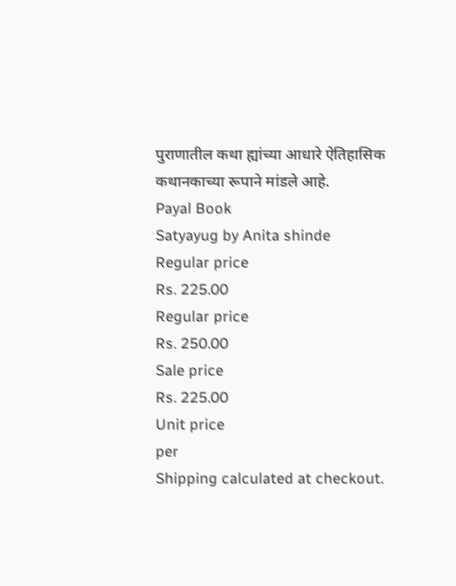पुराणातील कथा ह्यांच्या आधारे ऐतिहासिक कथानकाच्या रूपाने मांडले आहे.
Payal Book
Satyayug by Anita shinde
Regular price
Rs. 225.00
Regular price
Rs. 250.00
Sale price
Rs. 225.00
Unit price
per
Shipping calculated at checkout.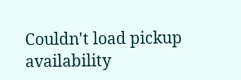Couldn't load pickup availability